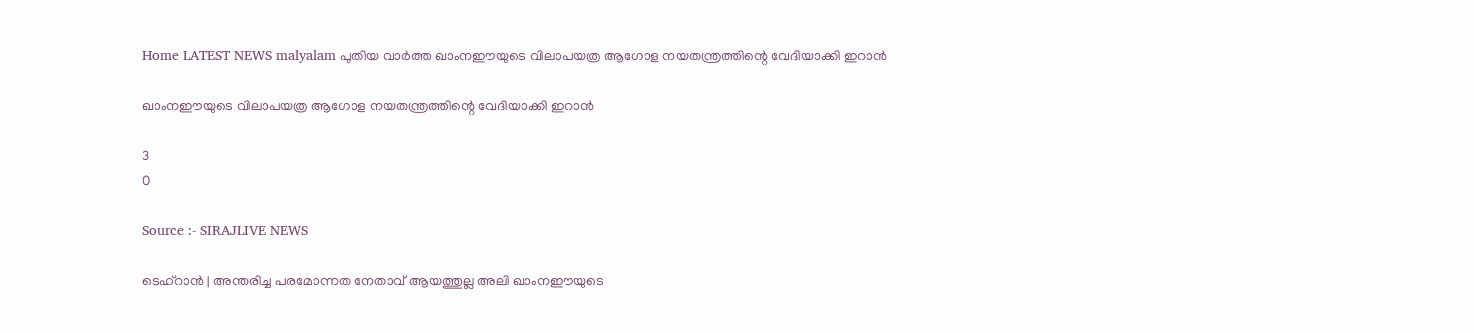Home LATEST NEWS malyalam പുതിയ വാർത്ത ഖാംനഈയുടെ വിലാപയത്ര ആഗോള നയതന്ത്രത്തിന്റെ വേദിയാക്കി ഇറാന്‍

ഖാംനഈയുടെ വിലാപയത്ര ആഗോള നയതന്ത്രത്തിന്റെ വേദിയാക്കി ഇറാന്‍

3
0

Source :- SIRAJLIVE NEWS

ടെഹ്‌റാന്‍ | അന്തരിച്ച പരമോന്നത നേതാവ് ആയത്തുല്ല അലി ഖാംനഈയുടെ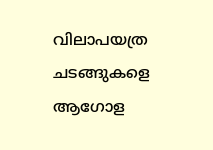വിലാപയത്ര ചടങ്ങുകളെ ആഗോള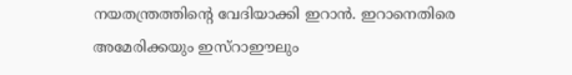നയതന്ത്രത്തിന്റെ വേദിയാക്കി ഇറാന്‍. ഇറാനെതിരെ അമേരിക്കയും ഇസ്‌റാഈലും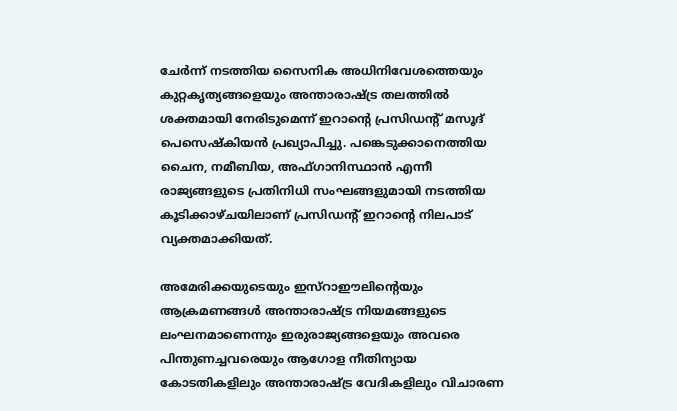ചേര്‍ന്ന് നടത്തിയ സൈനിക അധിനിവേശത്തെയും കുറ്റകൃത്യങ്ങളെയും അന്താരാഷ്ട്ര തലത്തില്‍ ശക്തമായി നേരിടുമെന്ന് ഇറാന്റെ പ്രസിഡന്റ് മസൂദ് പെസെഷ്‌കിയന്‍ പ്രഖ്യാപിച്ചു. പങ്കെടുക്കാനെത്തിയ ചൈന, നമീബിയ, അഫ്ഗാനിസ്ഥാന്‍ എന്നീ രാജ്യങ്ങളുടെ പ്രതിനിധി സംഘങ്ങളുമായി നടത്തിയ കൂടിക്കാഴ്ചയിലാണ് പ്രസിഡന്റ് ഇറാന്റെ നിലപാട് വ്യക്തമാക്കിയത്.

അമേരിക്കയുടെയും ഇസ്‌റാഈലിന്റെയും ആക്രമണങ്ങള്‍ അന്താരാഷ്ട്ര നിയമങ്ങളുടെ ലംഘനമാണെന്നും ഇരുരാജ്യങ്ങളെയും അവരെ പിന്തുണച്ചവരെയും ആഗോള നീതിന്യായ കോടതികളിലും അന്താരാഷ്ട്ര വേദികളിലും വിചാരണ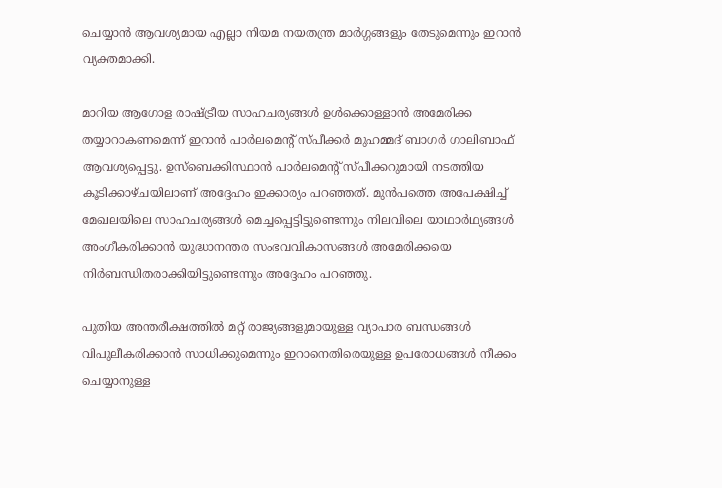ചെയ്യാന്‍ ആവശ്യമായ എല്ലാ നിയമ നയതന്ത്ര മാര്‍ഗ്ഗങ്ങളും തേടുമെന്നും ഇറാന്‍ വ്യക്തമാക്കി.

മാറിയ ആഗോള രാഷ്ട്രീയ സാഹചര്യങ്ങള്‍ ഉള്‍ക്കൊള്ളാന്‍ അമേരിക്ക തയ്യാറാകണമെന്ന് ഇറാന്‍ പാര്‍ലമെന്റ് സ്പീക്കര്‍ മുഹമ്മദ് ബാഗര്‍ ഗാലിബാഫ് ആവശ്യപ്പെട്ടു. ഉസ്ബെക്കിസ്ഥാന്‍ പാര്‍ലമെന്റ് സ്പീക്കറുമായി നടത്തിയ കൂടിക്കാഴ്ചയിലാണ് അദ്ദേഹം ഇക്കാര്യം പറഞ്ഞത്. മുന്‍പത്തെ അപേക്ഷിച്ച് മേഖലയിലെ സാഹചര്യങ്ങള്‍ മെച്ചപ്പെട്ടിട്ടുണ്ടെന്നും നിലവിലെ യാഥാര്‍ഥ്യങ്ങള്‍ അംഗീകരിക്കാന്‍ യുദ്ധാനന്തര സംഭവവികാസങ്ങള്‍ അമേരിക്കയെ നിര്‍ബന്ധിതരാക്കിയിട്ടുണ്ടെന്നും അദ്ദേഹം പറഞ്ഞു.

പുതിയ അന്തരീക്ഷത്തില്‍ മറ്റ് രാജ്യങ്ങളുമായുള്ള വ്യാപാര ബന്ധങ്ങള്‍ വിപുലീകരിക്കാന്‍ സാധിക്കുമെന്നും ഇറാനെതിരെയുള്ള ഉപരോധങ്ങള്‍ നീക്കം ചെയ്യാനുള്ള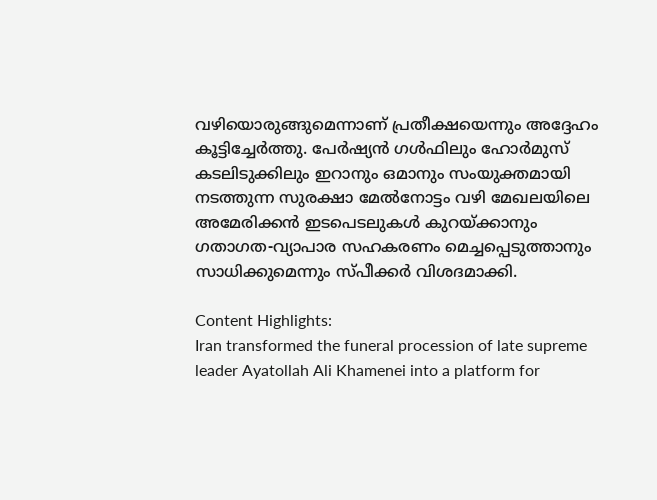വഴിയൊരുങ്ങുമെന്നാണ് പ്രതീക്ഷയെന്നും അദ്ദേഹം കൂട്ടിച്ചേര്‍ത്തു. പേര്‍ഷ്യന്‍ ഗള്‍ഫിലും ഹോര്‍മുസ് കടലിടുക്കിലും ഇറാനും ഒമാനും സംയുക്തമായി നടത്തുന്ന സുരക്ഷാ മേല്‍നോട്ടം വഴി മേഖലയിലെ അമേരിക്കന്‍ ഇടപെടലുകള്‍ കുറയ്ക്കാനും ഗതാഗത-വ്യാപാര സഹകരണം മെച്ചപ്പെടുത്താനും സാധിക്കുമെന്നും സ്പീക്കര്‍ വിശദമാക്കി.

Content Highlights:
Iran transformed the funeral procession of late supreme leader Ayatollah Ali Khamenei into a platform for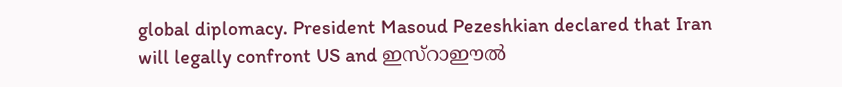global diplomacy. President Masoud Pezeshkian declared that Iran will legally confront US and ഇസ്റാഈൽ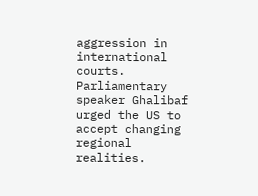aggression in international courts. Parliamentary speaker Ghalibaf urged the US to accept changing regional realities.